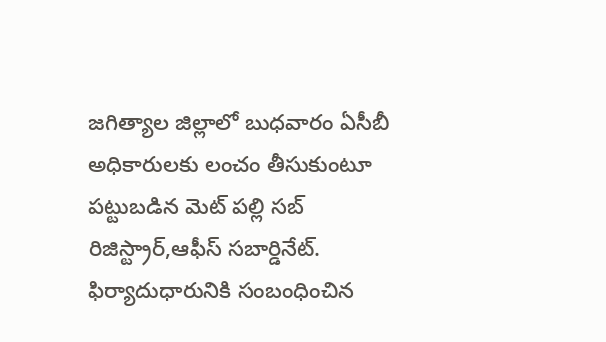జగిత్యాల జిల్లాలో బుధవారం ఏసీబీ అధికారులకు లంచం తీసుకుంటూ పట్టుబడిన మెట్ పల్లి సబ్ రిజిస్ట్రార్,ఆఫీస్ సబార్డినేట్. ఫిర్యాదుధారునికి సంబంధించిన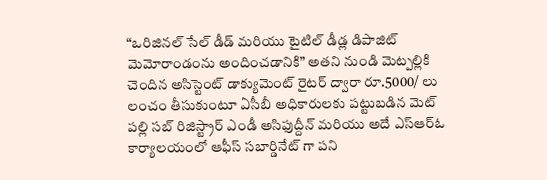“ఒరిజినల్ సేల్ డీడ్ మరియు టైటిల్ డీడ్ల డిపాజిట్ మెమోరాండంను అందించడానికి” అతని నుండి మెట్పల్లికి చెందిన అసిస్టెంట్ డాక్యుమెంట్ రైటర్ ద్వారా రూ.5000/ లు లంచం తీసుకుంటూ ఏసీబీ అధికారులకు పట్టుబడిన మెట్ పల్లి సబ్ రిజిస్ట్రార్ ఎండీ అసిఫుద్దీన్ మరియు అదే ఎస్ఆర్ఓ కార్యాలయంలో ఆఫీస్ సబార్డినేట్ గా పని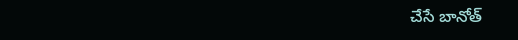చేసే బానోత్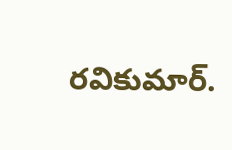రవికుమార్.